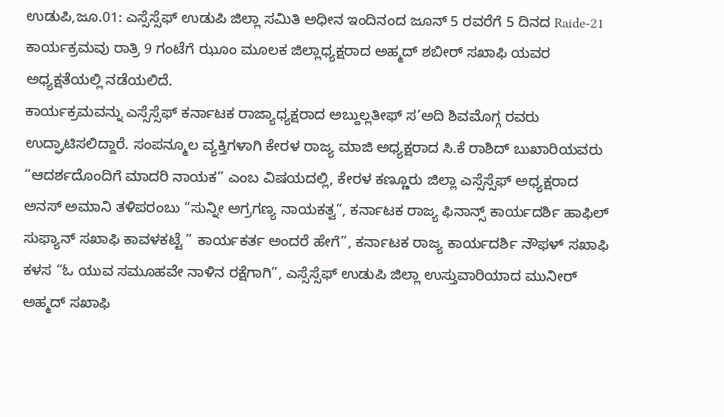ಉಡುಪಿ,ಜೂ.01: ಎಸ್ಸೆಸ್ಸೆಫ್ ಉಡುಪಿ ಜಿಲ್ಲಾ ಸಮಿತಿ ಅಧೀನ ಇಂದಿನಂದ ಜೂನ್ 5 ರವರೆಗೆ 5 ದಿನದ Raide-21 ಕಾರ್ಯಕ್ರಮವು ರಾತ್ರಿ 9 ಗಂಟೆಗೆ ಝೂಂ ಮೂಲಕ ಜಿಲ್ಲಾಧ್ಯಕ್ಷರಾದ ಅಹ್ಮದ್ ಶಬೀರ್ ಸಖಾಫಿ ಯವರ ಅಧ್ಯಕ್ಷತೆಯಲ್ಲಿ ನಡೆಯಲಿದೆ.
ಕಾರ್ಯಕ್ರಮವನ್ನು ಎಸ್ಸೆಸ್ಸೆಫ್ ಕರ್ನಾಟಕ ರಾಜ್ಯಾಧ್ಯಕ್ಷರಾದ ಅಬ್ದುಲ್ಲತೀಫ್ ಸ’ಅದಿ ಶಿವಮೊಗ್ಗ ರವರು ಉದ್ಘಾಟಿಸಲಿದ್ದಾರೆ. ಸಂಪನ್ಮೂಲ ವ್ಯಕ್ತಿಗಳಾಗಿ ಕೇರಳ ರಾಜ್ಯ ಮಾಜಿ ಅಧ್ಯಕ್ಷರಾದ ಸಿ.ಕೆ ರಾಶಿದ್ ಬುಖಾರಿಯವರು “ಆದರ್ಶದೊಂದಿಗೆ ಮಾದರಿ ನಾಯಕ” ಎಂಬ ವಿಷಯದಲ್ಲಿ, ಕೇರಳ ಕಣ್ಣೂರು ಜಿಲ್ಲಾ ಎಸ್ಸೆಸ್ಸೆಫ್ ಅಧ್ಯಕ್ಷರಾದ ಅನಸ್ ಅಮಾನಿ ತಳಿಪರಂಬು “ಸುನ್ನೀ ಅಗ್ರಗಣ್ಯ ನಾಯಕತ್ವ”, ಕರ್ನಾಟಕ ರಾಜ್ಯ ಫಿನಾನ್ಸ್ ಕಾರ್ಯದರ್ಶಿ ಹಾಫಿಲ್ ಸುಫ್ಯಾನ್ ಸಖಾಫಿ ಕಾವಳಕಟ್ಟೆ ” ಕಾರ್ಯಕರ್ತ ಅಂದರೆ ಹೇಗೆ”, ಕರ್ನಾಟಕ ರಾಜ್ಯ ಕಾರ್ಯದರ್ಶಿ ನೌಫಳ್ ಸಖಾಫಿ ಕಳಸ “ಓ ಯುವ ಸಮೂಹವೇ ನಾಳಿನ ರಕ್ಷೆಗಾಗಿ”, ಎಸ್ಸೆಸ್ಸೆಫ್ ಉಡುಪಿ ಜಿಲ್ಲಾ ಉಸ್ತುವಾರಿಯಾದ ಮುನೀರ್ ಅಹ್ಮದ್ ಸಖಾಫಿ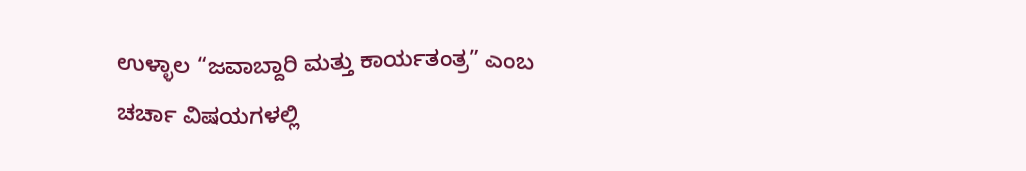ಉಳ್ಳಾಲ “ಜವಾಬ್ದಾರಿ ಮತ್ತು ಕಾರ್ಯತಂತ್ರ” ಎಂಬ ಚರ್ಚಾ ವಿಷಯಗಳಲ್ಲಿ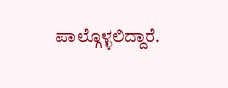ಪಾಲ್ಗೊಳ್ಳಲಿದ್ದಾರೆ.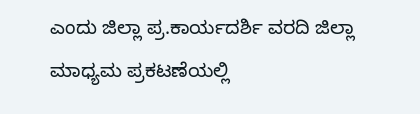ಎಂದು ಜಿಲ್ಲಾ ಪ್ರ.ಕಾರ್ಯದರ್ಶಿ ವರದಿ ಜಿಲ್ಲಾ ಮಾಧ್ಯಮ ಪ್ರಕಟಣೆಯಲ್ಲಿ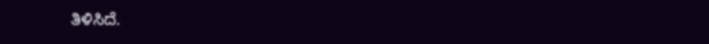ತಿಳಿಸಿದೆ.